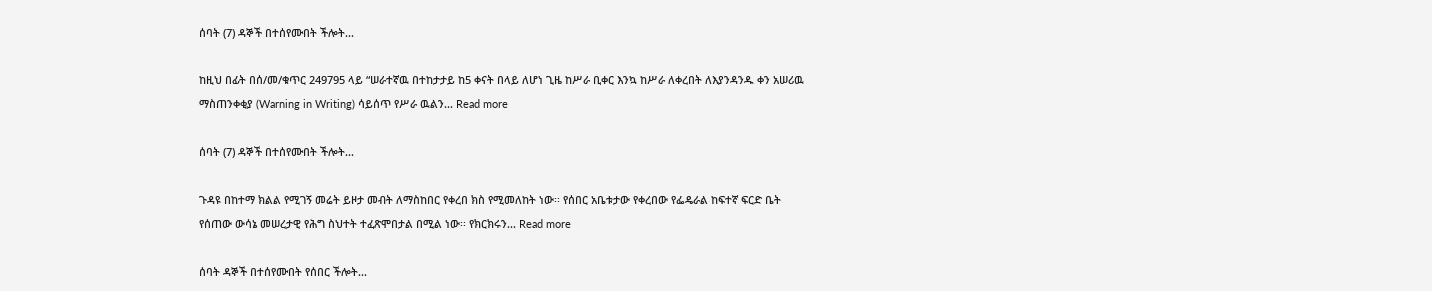ሰባት (7) ዳኞች በተሰየሙበት ችሎት...

ከዚህ በፊት በሰ/መ/ቁጥር 249795 ላይ “ሠራተኛዉ በተከታታይ ከ5 ቀናት በላይ ለሆነ ጊዜ ከሥራ ቢቀር እንኳ ከሥራ ለቀረበት ለእያንዳንዱ ቀን አሠሪዉ ማስጠንቀቂያ (Warning in Writing) ሳይሰጥ የሥራ ዉልን... Read more

ሰባት (7) ዳኞች በተሰየሙበት ችሎት...

ጉዳዩ በከተማ ክልል የሚገኝ መሬት ይዞታ መብት ለማስከበር የቀረበ ክስ የሚመለከት ነው፡፡ የሰበር አቤቱታው የቀረበው የፌዴራል ከፍተኛ ፍርድ ቤት የሰጠው ውሳኔ መሠረታዊ የሕግ ስህተት ተፈጽሞበታል በሚል ነው፡፡ የክርክሩን... Read more

ሰባት ዳኞች በተሰየሙበት የሰበር ችሎት...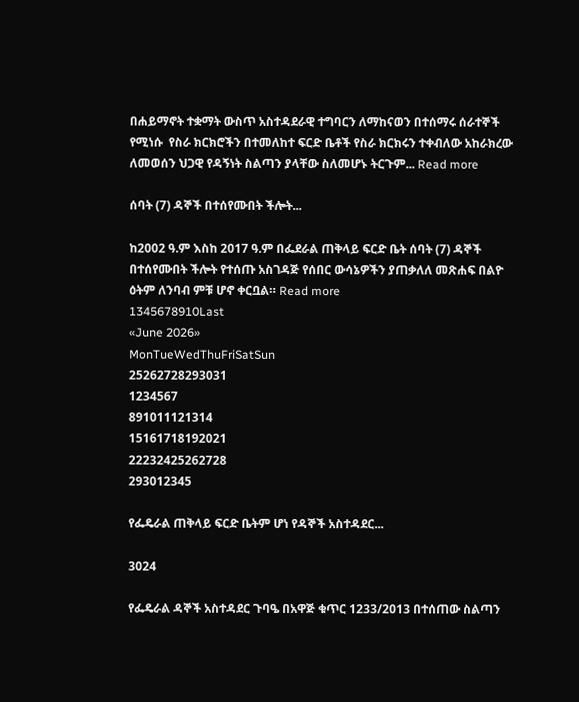በሐይማኖት ተቋማት ውስጥ አስተዳደራዊ ተግባርን ለማከናወን በተሰማሩ ሰራተኞች የሚነሱ  የስራ ክርክሮችን በተመለከተ ፍርድ ቤቶች የስራ ክርክሩን ተቀብለው አከራክረው ለመወሰን ህጋዊ የዳኝነት ስልጣን ያላቸው ስለመሆኑ ትርጉም... Read more

ሰባት (7) ዳኞች በተሰየሙበት ችሎት...

ከ2002 ዓ.ም እስከ 2017 ዓ.ም በፌደራል ጠቅላይ ፍርድ ቤት ሰባት (7) ዳኞች በተሰየሙበት ችሎት የተሰጡ አስገዳጅ የሰበር ውሳኔዎችን ያጠቃለለ መጽሐፍ በልዮ ዕትም ለንባብ ምቹ ሆኖ ቀርቧል። Read more
1345678910Last
«June 2026»
MonTueWedThuFriSatSun
25262728293031
1234567
891011121314
15161718192021
22232425262728
293012345

የፌዴራል ጠቅላይ ፍርድ ቤትም ሆነ የዳኞች አስተዳደር...

3024

የፌዴራል ዳኞች አስተዳደር ጉባዔ በአዋጅ ቁጥር 1233/2013 በተሰጠው ስልጣን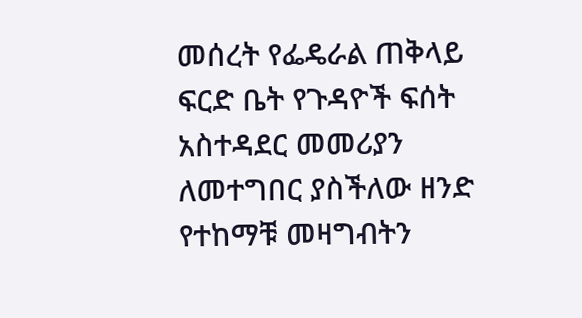መሰረት የፌዴራል ጠቅላይ ፍርድ ቤት የጉዳዮች ፍሰት አስተዳደር መመሪያን ለመተግበር ያስችለው ዘንድ የተከማቹ መዛግብትን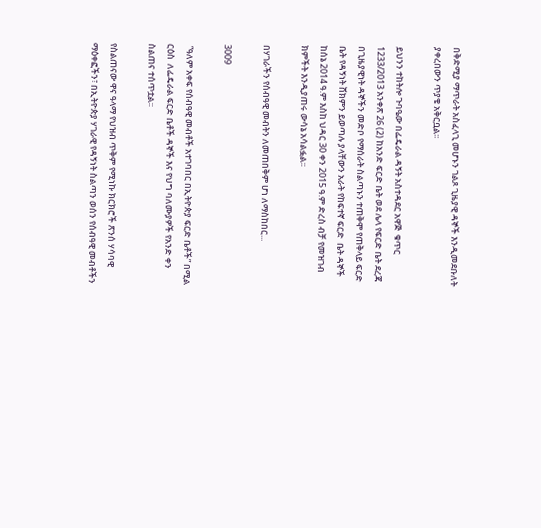በቅድሚያ ማጥራት አስፈላጊ መሆኑን ገልጾ ጊዜያዊ ዳኞች እንዲመደቡለት ያቀረበውን ጥያቄ አቅርቧል፡፡

ይህንን ተከትሎ ጉባዔው በፌዴራል ዳኝት አስተዳደር አዋጅ  ቁጥር 1233/2013 አንቀጽ 26 (2) ከአንድ ፍርድ ቤት ወደ ሌላ የፍርድ ቤት ደረጃ በጊዜያዊነት ዳኞችን መድቦ የማሰራት ስልጣኑን ተጠቅሞ የጠቅላይ ፍርድ ቤት የዳኝነት ሸክምን ይወጣሉ ያላቸውን አራት የከፍተኛ ፍርድ  ቤት ዳኞች ከሰኔ 2014 ዓ.ም እስከ ህዳር 30 ቀን 2015 ዓ.ም ድረስ ብቻ የመዝገብ ክምችት እንዲያጠሩ ውሳኔ አሳልፏል፡፡

በሃገራችን የሰብዓዊ መብትን ለመጠበቅም ሆነ ለማስከበር...

3009

 “ዓለም አቀፍ የሰብዓዊ መብቶች አተገባበር በኢትዮጵያ ፍርድ ቤቶች” በሚል ርዕስ  ለፌዴራል ፍርድ ቤቶች ዳኞች እና የህግ ባለሙያዎች የአንድ ቀን ስልጠና ተሰጥቷል፡፡

የስልጠናው ዋና ዓላማ የህዝብ ጥቅም የሚነኩ ክርክሮች ጽንሰ ሃሳባዊ ማዕቀፎችን፣ በኢትዮጵያ ሃገራዊ የዳኝነት ስልጣን ወሰን የሰብዓዊ መብቶችን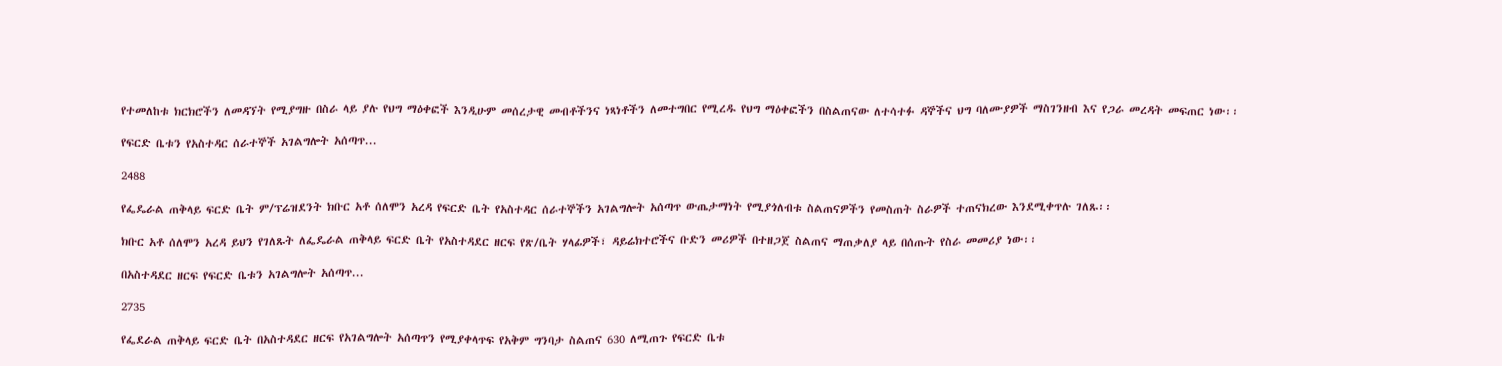የተመለከቱ ክርክሮችን ለመዳኘት የሚያግዙ በስራ ላይ ያሉ የህግ ማዕቀፎች እንዲሁም መሰረታዊ መብቶችንና ነጻነቶችን ለመተግበር የሚረዱ የህግ ማዕቀፎችን በስልጠናው ለተሳተፉ ዳኞችና ህግ ባለሙያዎች ማስገንዘብ እና የጋራ መረዳት መፍጠር ነው፡፡

የፍርድ ቤቱን የአስተዳር ሰራተኞች አገልግሎት አሰጣጥ...

2488

የፌዴራል ጠቅላይ ፍርድ ቤት ም/ፕሬዝደንት ክቡር አቶ ሰለሞን አረዳ የፍርድ ቤት የአስተዳር ሰራተኞችን አገልግሎት አሰጣጥ ውጤታማነት የሚያጎለብቱ ስልጠናዎችን የመስጠት ስራዎች ተጠናክረው እንደሚቀጥሉ ገለጹ፡፡

ክቡር አቶ ሰለሞን አረዳ ይህን የገለጹት ለፌዴራል ጠቅላይ ፍርድ ቤት የአስተዳደር ዘርፍ የጽ/ቤት ሃላፊዎች፣ ዳይሬክተሮችና ቡድን መሪዎች በተዘጋጀ ስልጠና ማጠቃለያ ላይ በሰጡት የስራ መመሪያ ነው፡፡

በአስተዳደር ዘርፍ የፍርድ ቤቱን አገልግሎት አሰጣጥ...

2735

የፌደራል ጠቅላይ ፍርድ ቤት በአስተዳደር ዘርፍ የአገልግሎት አሰጣጥን የሚያቀላጥፍ የአቅም ግንባታ ስልጠና 630 ለሚጠጉ የፍርድ ቤቱ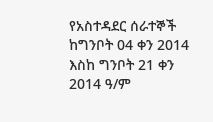የአስተዳደር ሰራተኞች ከግንቦት 04 ቀን 2014 እስከ ግንቦት 21 ቀን 2014 ዓ/ም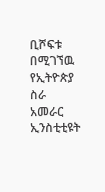ቢሾፍቱ በሚገኘዉ የኢትዮጵያ ስራ አመራር ኢንስቲቲዩት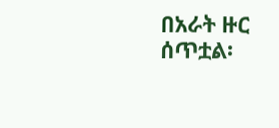በአራት ዙር ሰጥቷል፡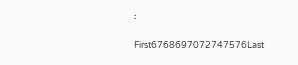፡

First6768697072747576Last